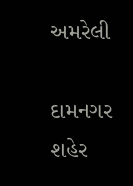અમરેલી

દામનગર શહેર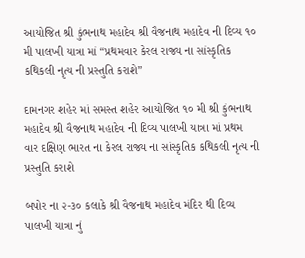આયોજિત શ્રી કુંભનાથ મહાદેવ શ્રી વૈજનાથ મહાદેવ ની દિવ્ય ૧૦ મી પાલખી યાત્રા માં “પ્રથમવાર કેરલ રાજ્ય ના સાંસ્કૃતિક કથિકલી નૃત્ય ની પ્રસ્તુતિ કરાશે”

દામનગર શહેર માં સમસ્ત શહેર આયોજિત ૧૦ મી શ્રી કુંભનાથ મહાદેવ શ્રી વૈજનાથ મહાદેવ ની દિવ્ય પાલખી યાત્રા માં પ્રથમ વાર દક્ષિણ ભારત ના કેરલ રાજ્ય ના સાંસ્કૃતિક કથિકલી નૃત્ય ની પ્રસ્તુતિ કરાશે

બપોર ના ૨-૩૦ કલાકે શ્રી વૈજનાથ મહાદેવ મંદિર થી દિવ્ય પાલખી યાત્રા નું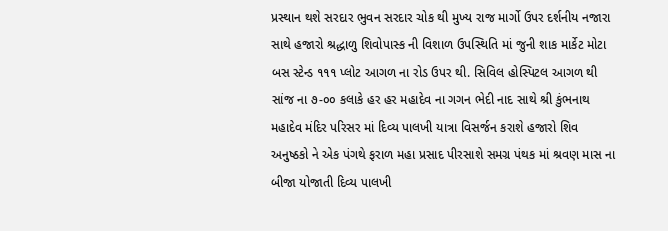પ્રસ્થાન થશે સરદાર ભુવન સરદાર ચોક થી મુખ્ય રાજ માર્ગો ઉપર દર્શનીય નજારા સાથે હજારો શ્રદ્ધાળુ શિવોપાસ્ક ની વિશાળ ઉપસ્થિતિ માં જુની શાક માર્કેટ મોટા બસ સ્ટેન્ડ ૧૧૧ પ્લોટ આગળ ના રોડ ઉપર થી. સિવિલ હોસ્પિટલ આગળ થી સાંજ ના ૭-૦૦ કલાકે હર હર મહાદેવ ના ગગન ભેદી નાદ સાથે શ્રી કુંભનાથ મહાદેવ મંદિર પરિસર માં દિવ્ય પાલખી યાત્રા વિસર્જન કરાશે હજારો શિવ અનુષ્ઠકો ને એક પંગથે ફરાળ મહા પ્રસાદ પીરસાશે સમગ્ર પંથક માં શ્રવણ માસ ના બીજા યોજાતી દિવ્ય પાલખી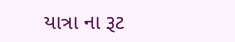યાત્રા ના રૂટ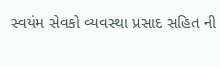સ્વયંમ સેવકો વ્યવસ્થા પ્રસાદ સહિત ની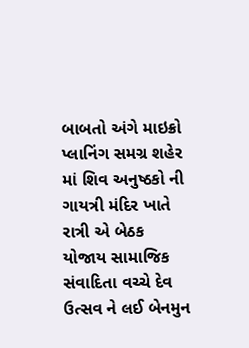બાબતો અંગે માઇક્રો પ્લાનિંગ સમગ્ર શહેર માં શિવ અનુષ્ઠકો ની ગાયત્રી મંદિર ખાતે રાત્રી એ બેઠક યોજાય સામાજિક સંવાદિતા વચ્ચે દેવ ઉત્સવ ને લઈ બેનમુન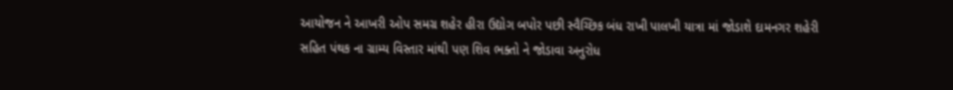આયોજન ને આખરી ઓપ સમગ્ર શહેર હીરા ઉદ્યોગ બપોર પછી સ્વૈચ્છિક બંધ રાખી પાલખી યાત્રા માં જોડાશે દામનગર શહેરી સહિત પંથક ના ગ્રામ્ય વિસ્તાર માંથી પણ શિવ ભક્તો ને જોડાવા અનુરોધ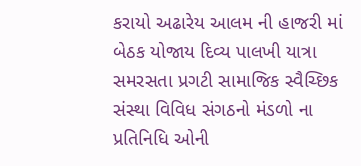કરાયો અઢારેય આલમ ની હાજરી માં બેઠક યોજાય દિવ્ય પાલખી યાત્રા સમરસતા પ્રગટી સામાજિક સ્વૈચ્છિક સંસ્થા વિવિધ સંગઠનો મંડળો ના પ્રતિનિધિ ઓની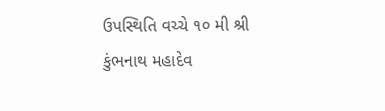ઉપસ્થિતિ વચ્ચે ૧૦ મી શ્રી કુંભનાથ મહાદેવ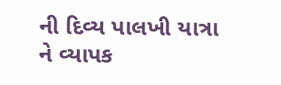ની દિવ્ય પાલખી યાત્રા ને વ્યાપક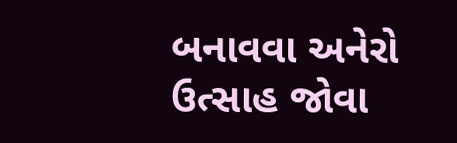બનાવવા અનેરો ઉત્સાહ જોવા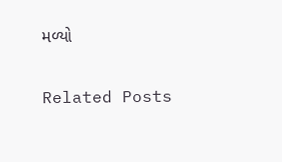મળ્યો

Related Posts